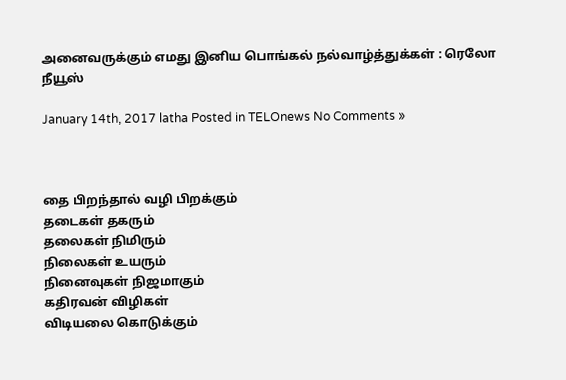அனைவருக்கும் எமது இனிய பொங்கல் நல்வாழ்த்துக்கள் : ரெலோ நீயூஸ்

January 14th, 2017 latha Posted in TELOnews No Comments »



தை பிறந்தால் வழி பிறக்கும்
தடைகள் தகரும்
தலைகள் நிமிரும்
நிலைகள் உயரும்
நினைவுகள் நிஜமாகும்
கதிரவன் விழிகள்
விடியலை கொடுக்கும்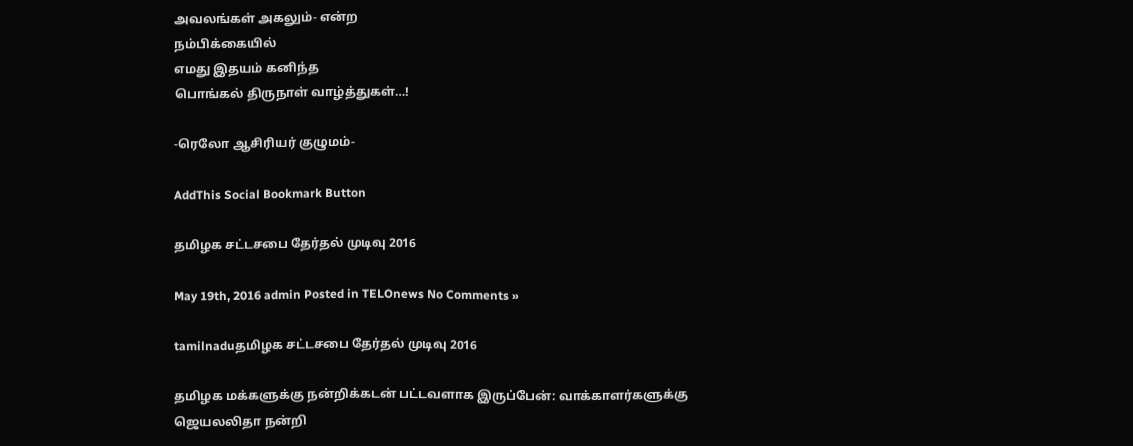அவலங்கள் அகலும்- என்ற
நம்பிக்கையில்
எமது இதயம் கனிந்த
பொங்கல் திருநாள் வாழ்த்துகள்…!

-ரெலோ ஆசிரியர் குழுமம்-

AddThis Social Bookmark Button

தமிழக சட்டசபை தேர்தல் முடிவு 2016

May 19th, 2016 admin Posted in TELOnews No Comments »

tamilnaduதமிழக சட்டசபை தேர்தல் முடிவு 2016

தமிழக மக்களுக்கு நன்றிக்கடன் பட்டவளாக இருப்பேன்: வாக்காளர்களுக்கு ஜெயலலிதா நன்றி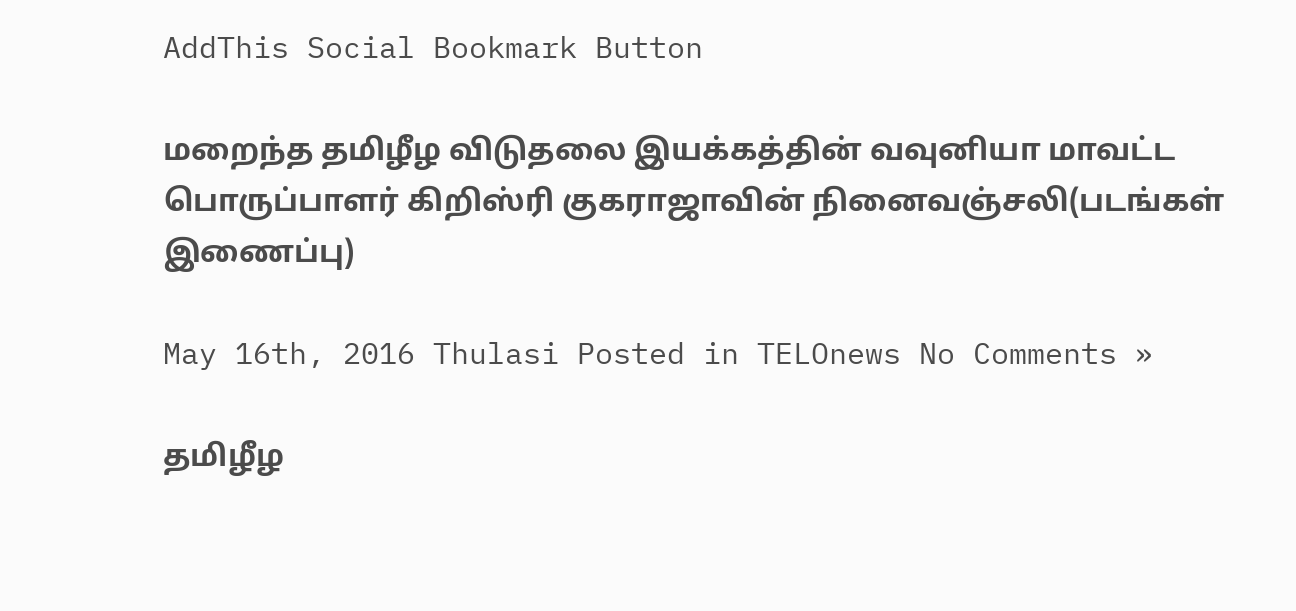AddThis Social Bookmark Button

மறைந்த தமிழீழ விடுதலை இயக்கத்தின் வவுனியா மாவட்ட பொருப்பாளர் கிறிஸ்ரி குகராஜாவின் நினைவஞ்சலி(படங்கள் இணைப்பு)

May 16th, 2016 Thulasi Posted in TELOnews No Comments »

தமிழீழ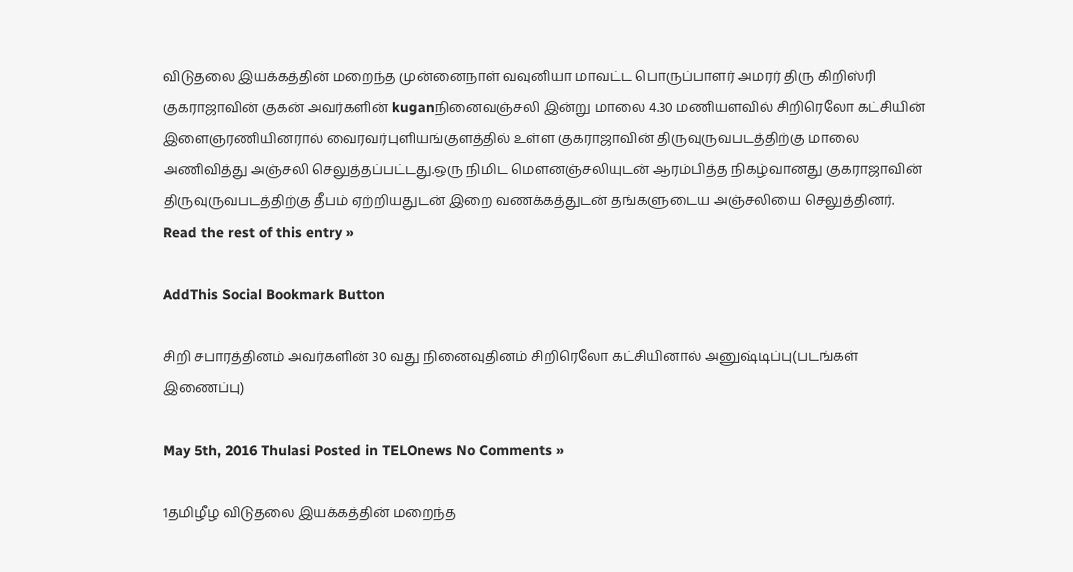விடுதலை இயக்கத்தின் மறைந்த முன்னைநாள் வவுனியா மாவட்ட பொருப்பாளர் அமரர் திரு கிறிஸ்ரி குகராஜாவின் குகன் அவர்களின் kuganநினைவஞ்சலி இன்று மாலை 4.30 மணியளவில் சிறிரெலோ கட்சியின் இளைஞரணியினரால் வைரவர்புளியங்குளத்தில் உள்ள குகராஜாவின் திருவுருவபடத்திற்கு மாலை அணிவித்து அஞ்சலி செலுத்தப்பட்டது.ஒரு நிமிட மெளனஞ்சலியுடன் ஆரம்பித்த நிகழ்வானது குகராஜாவின் திருவுருவபடத்திற்கு தீபம் ஏற்றியதுடன் இறை வணக்கத்துடன் தங்களுடைய அஞ்சலியை செலுத்தினர். Read the rest of this entry »

AddThis Social Bookmark Button

சிறி சபாரத்தினம் அவர்களின் 30 வது நினைவுதினம் சிறிரெலோ கட்சியினால் அனுஷ்டிப்பு(படங்கள் இணைப்பு)

May 5th, 2016 Thulasi Posted in TELOnews No Comments »

1தமிழீழ விடுதலை இயக்கத்தின் மறைந்த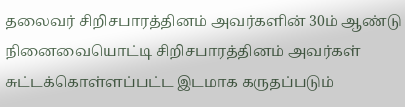தலைவர் சிறிசபாரத்தினம் அவர்களின் 30ம் ஆண்டு நினைவையொட்டி சிறிசபாரத்தினம் அவர்கள் சுட்டக்கொள்ளப்பட்ட இடமாக கருதப்படும்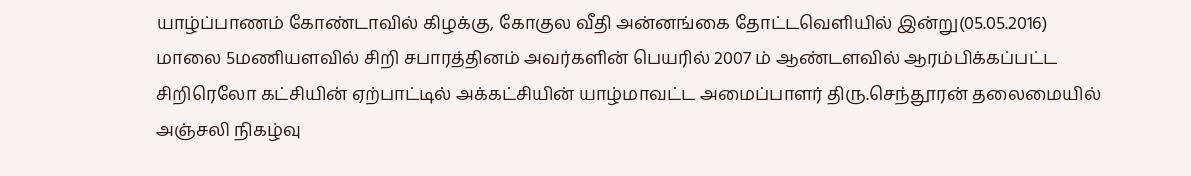யாழ்ப்பாணம் கோண்டாவில் கிழக்கு, கோகுல வீதி அன்னங்கை தோட்டவெளியில் இன்று(05.05.2016) மாலை 5மணியளவில் சிறி சபாரத்தினம் அவர்களின் பெயரில் 2007 ம் ஆண்டளவில் ஆரம்பிக்கப்பட்ட சிறிரெலோ கட்சியின் ஏற்பாட்டில் அக்கட்சியின் யாழ்மாவட்ட அமைப்பாளர் திரு.செந்தூரன் தலைமையில் அஞ்சலி நிகழ்வு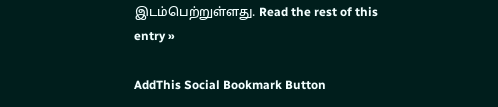இடம்பெற்றுள்ளது. Read the rest of this entry »

AddThis Social Bookmark Button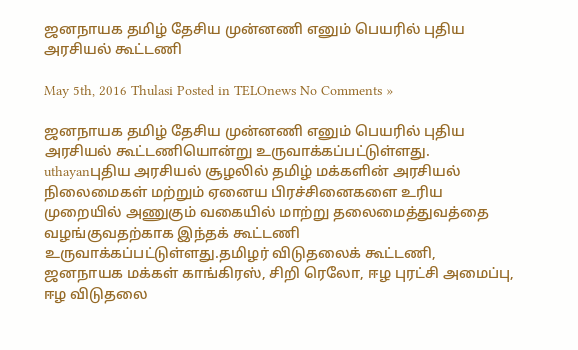ஜனநாயக தமிழ் தேசிய முன்னணி எனும் பெயரில் புதிய அரசியல் கூட்டணி

May 5th, 2016 Thulasi Posted in TELOnews No Comments »

ஜனநாயக தமிழ் தேசிய முன்னணி எனும் பெயரில் புதிய அரசியல் கூட்டணியொன்று உருவாக்கப்பட்டுள்ளது. uthayanபுதிய அரசியல் சூழலில் தமிழ் மக்களின் அரசியல் நிலைமைகள் மற்றும் ஏனைய பிரச்சினைகளை உரிய முறையில் அணுகும் வகையில் மாற்று தலைமைத்துவத்தை வழங்குவதற்காக இந்தக் கூட்டணி உருவாக்கப்பட்டுள்ளது.தமிழர் விடுதலைக் கூட்டணி, ஜனநாயக மக்கள் காங்கிரஸ், சிறி ரெலோ, ஈழ புரட்சி அமைப்பு, ஈழ விடுதலை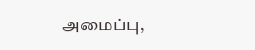அமைப்பு,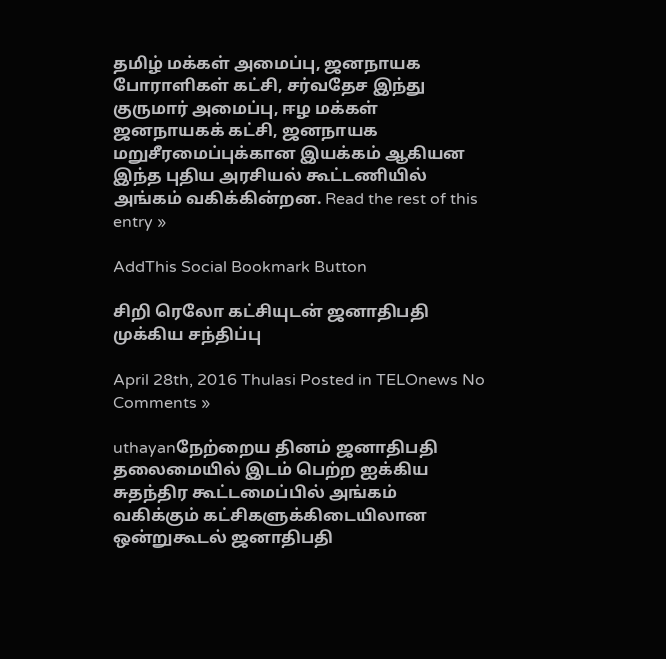தமிழ் மக்கள் அமைப்பு, ஜனநாயக போராளிகள் கட்சி, சர்வதேச இந்து குருமார் அமைப்பு, ஈழ மக்கள் ஜனநாயகக் கட்சி, ஜனநாயக மறுசீரமைப்புக்கான இயக்கம் ஆகியன இந்த புதிய அரசியல் கூட்டணியில் அங்கம் வகிக்கின்றன. Read the rest of this entry »

AddThis Social Bookmark Button

சிறி ரெலோ கட்சியுடன் ஜனாதிபதி முக்கிய சந்திப்பு

April 28th, 2016 Thulasi Posted in TELOnews No Comments »

uthayanநேற்றைய தினம் ஜனாதிபதி தலைமையில் இடம் பெற்ற ஐக்கிய சுதந்திர கூட்டமைப்பில் அங்கம் வகிக்கும் கட்சிகளுக்கிடையிலான ஒன்றுகூடல் ஜனாதிபதி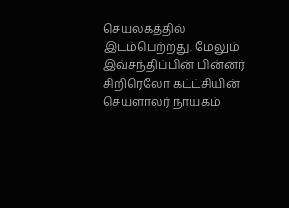செயலகத்தில் இடம்பெற்றது. மேலும் இவ்சந்திப்பின் பின்னர் சிறிரெலோ கட்ட்சியின் செயளாலர் நாயகம்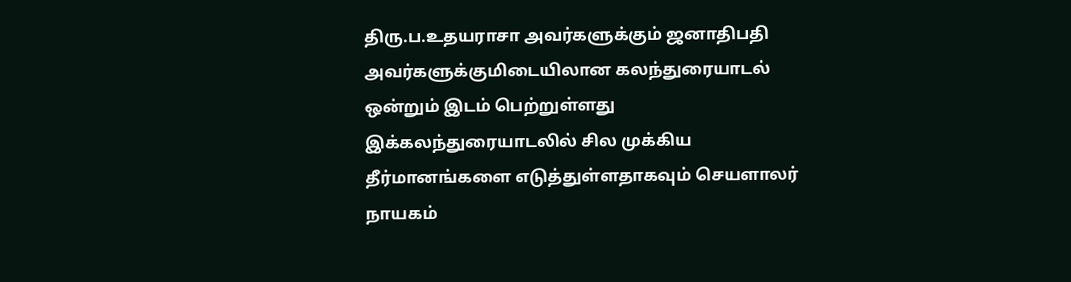திரு.ப.உதயராசா அவர்களுக்கும் ஜனாதிபதி அவர்களுக்குமிடையிலான கலந்துரையாடல் ஒன்றும் இடம் பெற்றுள்ளது இக்கலந்துரையாடலில் சில முக்கிய தீர்மானங்களை எடுத்துள்ளதாகவும் செயளாலர் நாயகம்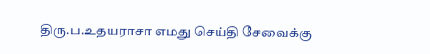திரு.ப.உதயராசா எமது செய்தி சேவைக்கு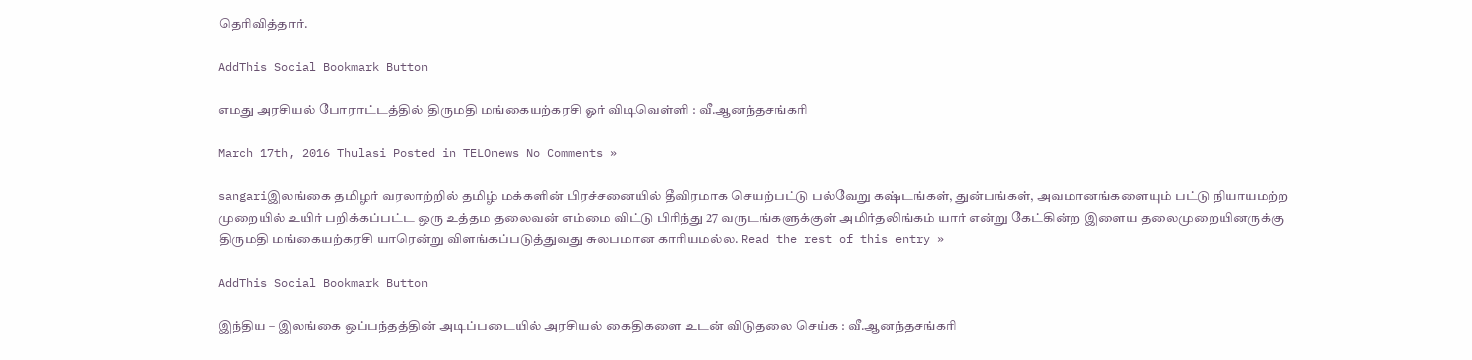தெரிவித்தார்.

AddThis Social Bookmark Button

எமது அரசியல் போராட்டத்தில் திருமதி மங்கையற்கரசி ஓர் விடிவெள்ளி : வீ.ஆனந்தசங்கரி

March 17th, 2016 Thulasi Posted in TELOnews No Comments »

sangariஇலங்கை தமிழர் வரலாற்றில் தமிழ் மக்களின் பிரச்சனையில் தீவிரமாக செயற்பட்டு பல்வேறு கஷ்டங்கள், துன்பங்கள், அவமானங்களையும் பட்டு நியாயமற்ற முறையில் உயிர் பறிக்கப்பட்ட ஒரு உத்தம தலைவன் எம்மை விட்டு பிரிந்து 27 வருடங்களுக்குள் அமிர்தலிங்கம் யார் என்று கேட்கின்ற இளைய தலைமுறையினருக்கு திருமதி மங்கையற்கரசி யாரென்று விளங்கப்படுத்துவது சுலபமான காரியமல்ல. Read the rest of this entry »

AddThis Social Bookmark Button

இந்திய – இலங்கை ஒப்பந்தத்தின் அடிப்படையில் அரசியல் கைதிகளை உடன் விடுதலை செய்க : வீ.ஆனந்தசங்கரி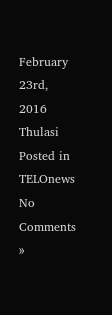February 23rd, 2016 Thulasi Posted in TELOnews No Comments »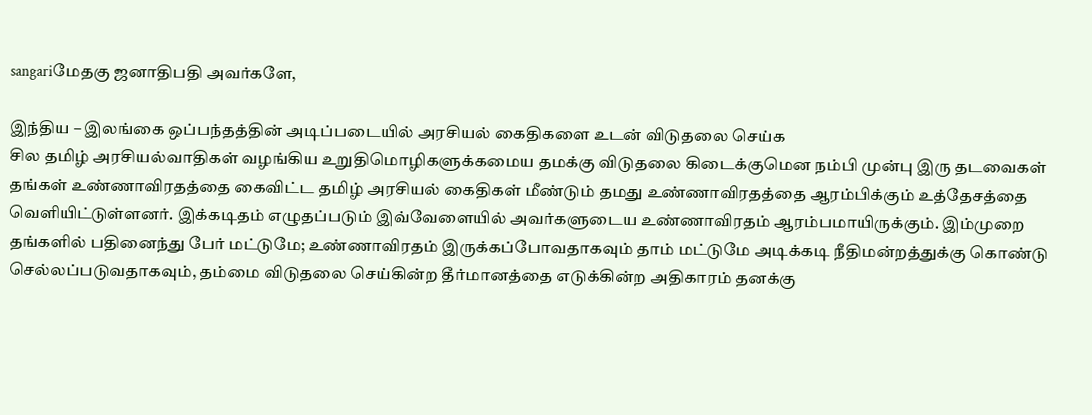sangariமேதகு ஜனாதிபதி அவர்களே,

இந்திய – இலங்கை ஒப்பந்தத்தின் அடிப்படையில் அரசியல் கைதிகளை உடன் விடுதலை செய்க
சில தமிழ் அரசியல்வாதிகள் வழங்கிய உறுதிமொழிகளுக்கமைய தமக்கு விடுதலை கிடைக்குமென நம்பி முன்பு இரு தடவைகள் தங்கள் உண்ணாவிரதத்தை கைவிட்ட தமிழ் அரசியல் கைதிகள் மீண்டும் தமது உண்ணாவிரதத்தை ஆரம்பிக்கும் உத்தேசத்தை வெளியிட்டுள்ளனர். இக்கடிதம் எழுதப்படும் இவ்வேளையில் அவர்களுடைய உண்ணாவிரதம் ஆரம்பமாயிருக்கும். இம்முறை தங்களில் பதினைந்து பேர் மட்டுமே; உண்ணாவிரதம் இருக்கப்போவதாகவும் தாம் மட்டுமே அடிக்கடி நீதிமன்றத்துக்கு கொண்டு செல்லப்படுவதாகவும், தம்மை விடுதலை செய்கின்ற தீர்மானத்தை எடுக்கின்ற அதிகாரம் தனக்கு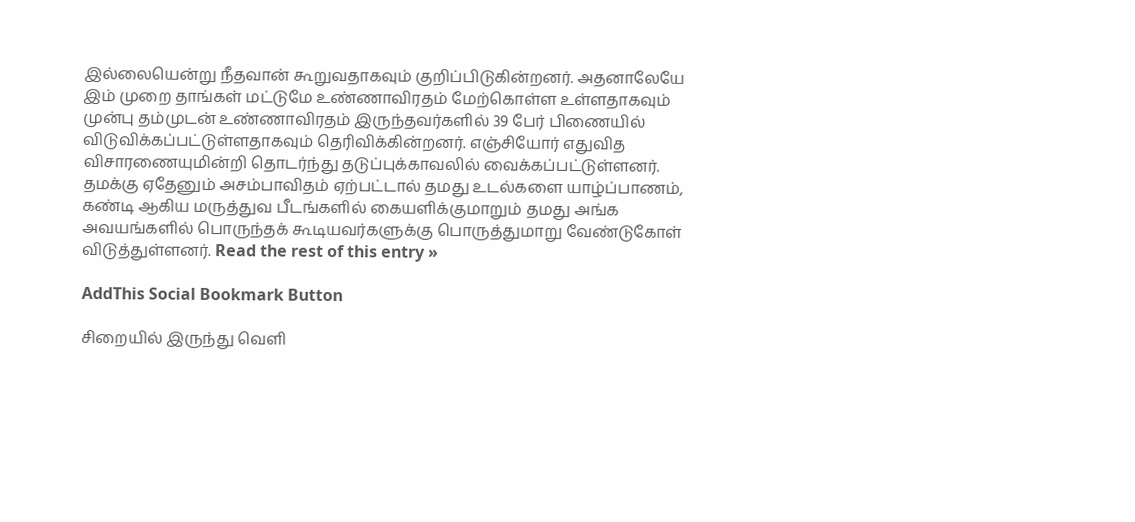இல்லையென்று நீதவான் கூறுவதாகவும் குறிப்பிடுகின்றனர். அதனாலேயே இம் முறை தாங்கள் மட்டுமே உண்ணாவிரதம் மேற்கொள்ள உள்ளதாகவும் முன்பு தம்முடன் உண்ணாவிரதம் இருந்தவர்களில் 39 பேர் பிணையில் விடுவிக்கப்பட்டுள்ளதாகவும் தெரிவிக்கின்றனர். எஞ்சியோர் எதுவித விசாரணையுமின்றி தொடர்ந்து தடுப்புக்காவலில் வைக்கப்பட்டுள்ளனர். தமக்கு ஏதேனும் அசம்பாவிதம் ஏற்பட்டால் தமது உடல்களை யாழ்ப்பாணம், கண்டி ஆகிய மருத்துவ பீடங்களில் கையளிக்குமாறும் தமது அங்க அவயங்களில் பொருந்தக் கூடியவர்களுக்கு பொருத்துமாறு வேண்டுகோள் விடுத்துள்ளனர். Read the rest of this entry »

AddThis Social Bookmark Button

சிறையில் இருந்து வெளி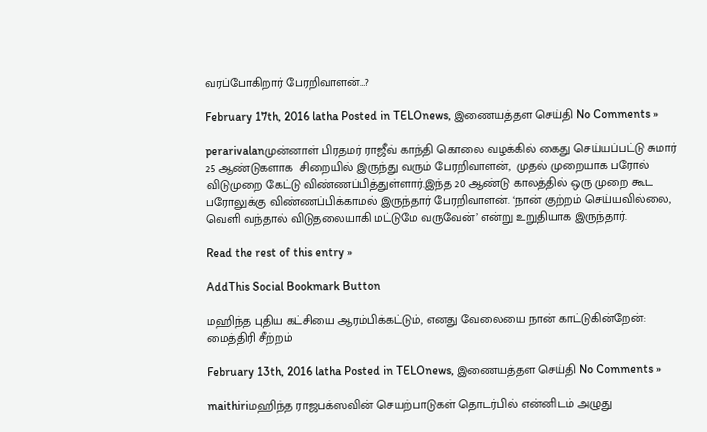வரப்போகிறார் பேரறிவாளன்…?

February 17th, 2016 latha Posted in TELOnews, இணையத்தள செய்தி No Comments »

perarivalanமுன்னாள் பிரதமர் ராஜீவ் காந்தி கொலை வழக்கில் கைது செய்யப்பட்டு சுமார் 25 ஆண்டுகளாக  சிறையில் இருந்து வரும் பேரறிவாளன்,  முதல் முறையாக பரோல் விடுமுறை கேட்டு விண்ணப்பித்துள்ளார்.இந்த 20 ஆண்டு காலத்தில் ஒரு முறை கூட பரோலுக்கு விண்ணப்பிக்காமல் இருந்தார் பேரறிவாளன். ‘நான் குற்றம் செய்யவில்லை, வெளி வந்தால் விடுதலையாகி மட்டுமே வருவேன்’ என்று உறுதியாக இருந்தார்.

Read the rest of this entry »

AddThis Social Bookmark Button

மஹிந்த புதிய கட்சியை ஆரம்பிக்கட்டும், எனது வேலையை நான் காட்டுகின்றேன்: மைத்திரி சீற்றம்

February 13th, 2016 latha Posted in TELOnews, இணையத்தள செய்தி No Comments »

maithiriமஹிந்த ராஜபக்ஸவின் செயற்பாடுகள் தொடர்பில் என்னிடம் அழுது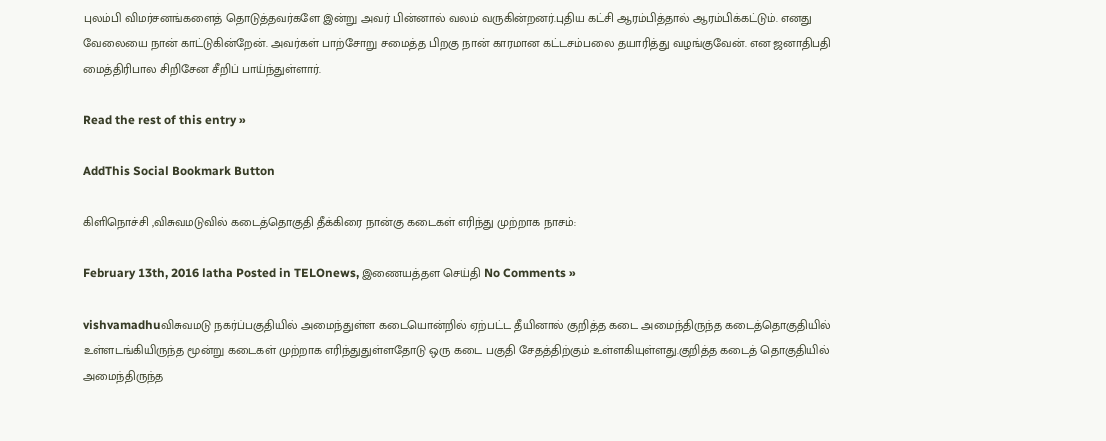புலம்பி விமர்சனங்களைத் தொடுத்தவர்களே இன்று அவர் பின்னால் வலம் வருகின்றனர்.புதிய கட்சி ஆரம்பித்தால் ஆரம்பிக்கட்டும். எனது வேலையை நான் காட்டுகின்றேன். அவர்கள் பாற்சோறு சமைத்த பிறகு நான் காரமான கட்டசம்பலை தயாரித்து வழங்குவேன். என ஜனாதிபதி மைத்திரிபால சிறிசேன சீறிப் பாய்ந்துள்ளார்.

Read the rest of this entry »

AddThis Social Bookmark Button

கிளிநொச்சி ,விசுவமடுவில் கடைத்தொகுதி தீக்கிரை நான்கு கடைகள் எரிந்து முற்றாக நாசம்:

February 13th, 2016 latha Posted in TELOnews, இணையத்தள செய்தி No Comments »

vishvamadhuவிசுவமடு நகர்ப்பகுதியில் அமைந்துள்ள கடையொன்றில் ஏற்பட்ட தீயினால் குறித்த கடை அமைந்திருந்த கடைத்தொகுதியில் உள்ளடங்கியிருந்த மூன்று கடைகள் முற்றாக எரிந்துதுள்ளதோடு ஒரு கடை பகுதி சேதத்திற்கும் உள்ளகியுள்ளது.குறித்த கடைத் தொகுதியில் அமைந்திருந்த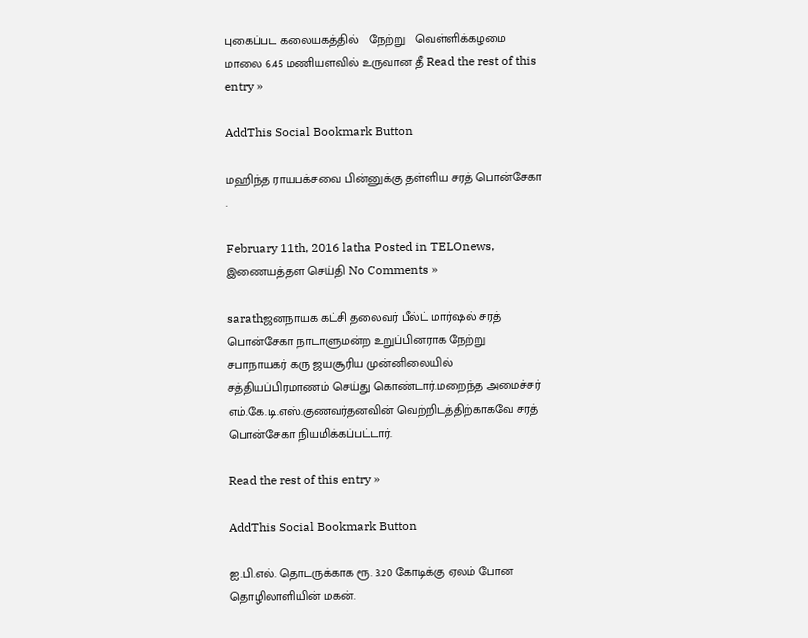புகைப்பட கலையகத்தில்   நேற்று   வெள்ளிக்கழமை மாலை 6.45 மணியளவில் உருவான தீ Read the rest of this entry »

AddThis Social Bookmark Button

மஹிந்த ராயபக்சவை பின்னுக்கு தள்ளிய சரத் பொன்சேகா .

February 11th, 2016 latha Posted in TELOnews, இணையத்தள செய்தி No Comments »

sarathஜனநாயக கட்சி தலைவர் பீல்ட் மார்ஷல் சரத் பொன்சேகா நாடாளுமன்ற உறுப்பினராக நேற்று சபாநாயகர் கரு ஜயசூரிய முன்னிலையில் சத்தியப்பிரமாணம் செய்து கொண்டார்.மறைந்த அமைச்சர் எம்.கே.டி.எஸ்.குணவர்தனவின் வெற்றிடத்திற்காகவே சரத் பொன்சேகா நியமிக்கப்பட்டார்.

Read the rest of this entry »

AddThis Social Bookmark Button

ஐ.பி.எல். தொடருக்காக ரூ. 3.20 கோடிக்கு ஏலம் போன தொழிலாளியின் மகன்.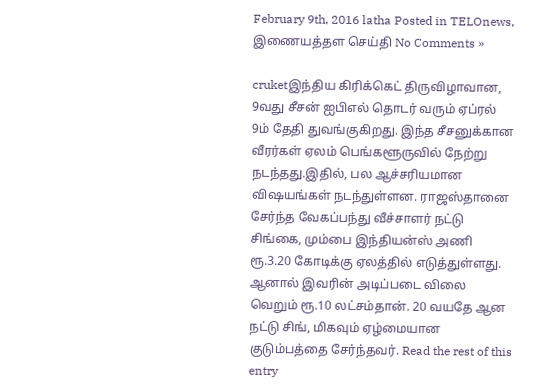February 9th, 2016 latha Posted in TELOnews, இணையத்தள செய்தி No Comments »

cruketஇந்திய கிரிக்கெட் திருவிழாவான, 9வது சீசன் ஐபிஎல் தொடர் வரும் ஏப்ரல் 9ம் தேதி துவங்குகிறது. இந்த சீசனுக்கான வீரர்கள் ஏலம் பெங்களூருவில் நேற்று நடந்தது.இதில், பல ஆச்சரியமான விஷயங்கள் நடந்துள்ளன. ராஜஸ்தானை சேர்ந்த வேகப்பந்து வீச்சாளர் நட்டு சிங்கை, மும்பை இந்தியன்ஸ் அணி ரூ.3.20 கோடிக்கு ஏலத்தில் எடுத்துள்ளது. ஆனால் இவரின் அடிப்படை விலை வெறும் ரூ.10 லட்சம்தான். 20 வயதே ஆன நட்டு சிங், மிகவும் ஏழ்மையான குடும்பத்தை சேர்ந்தவர். Read the rest of this entry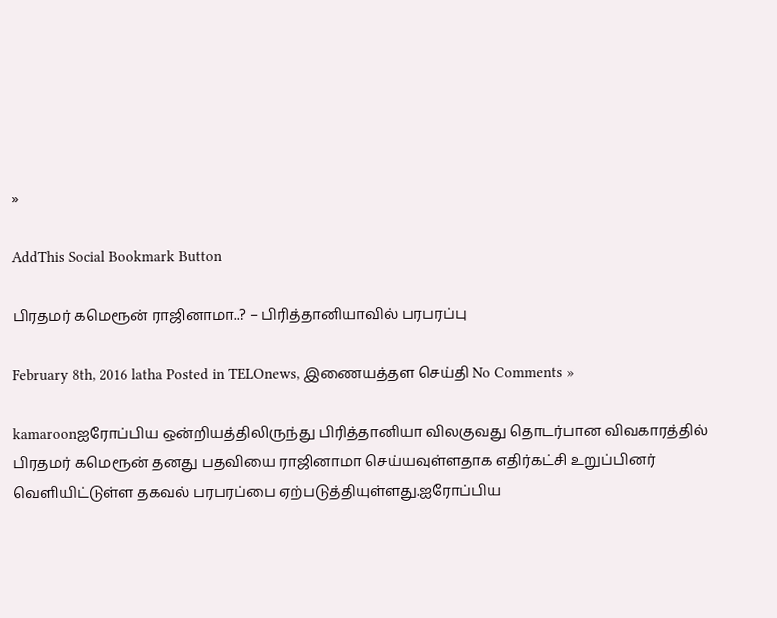»

AddThis Social Bookmark Button

பிரதமர் கமெரூன் ராஜினாமா..? – பிரித்தானியாவில் பரபரப்பு

February 8th, 2016 latha Posted in TELOnews, இணையத்தள செய்தி No Comments »

kamaroonஐரோப்பிய ஒன்றியத்திலிருந்து பிரித்தானியா விலகுவது தொடர்பான விவகாரத்தில் பிரதமர் கமெரூன் தனது பதவியை ராஜினாமா செய்யவுள்ளதாக எதிர்கட்சி உறுப்பினர் வெளியிட்டுள்ள தகவல் பரபரப்பை ஏற்படுத்தியுள்ளது.ஐரோப்பிய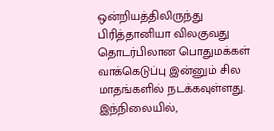ஒன்றியத்திலிருந்து பிரித்தானியா விலகுவது தொடர்பிலான பொதுமக்கள் வாக்கெடுப்பு இன்னும் சில மாதங்களில் நடக்கவுள்ளது. இந்நிலையில்,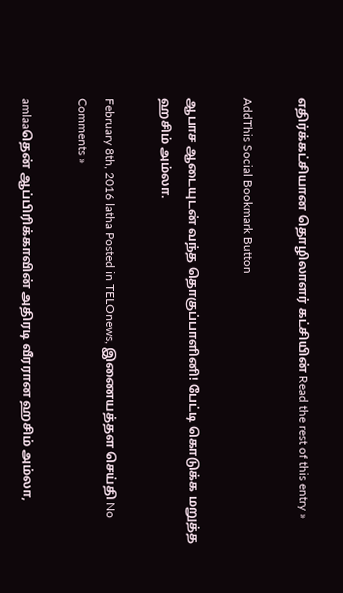எதிர்க்கட்சியான தொழிலாளர் கட்சியின் Read the rest of this entry »

AddThis Social Bookmark Button

ஆபாச ஆடையுடன் வந்த தொகுப்பாளினி! பேட்டி கொடுக்க மறுத்த ஹசிம் அம்லா.

February 8th, 2016 latha Posted in TELOnews, இணையத்தள செய்தி No Comments »

amlaaதென் ஆப்பிரிக்காவின் அதிரடி வீரரான ஹசிம் அம்லா,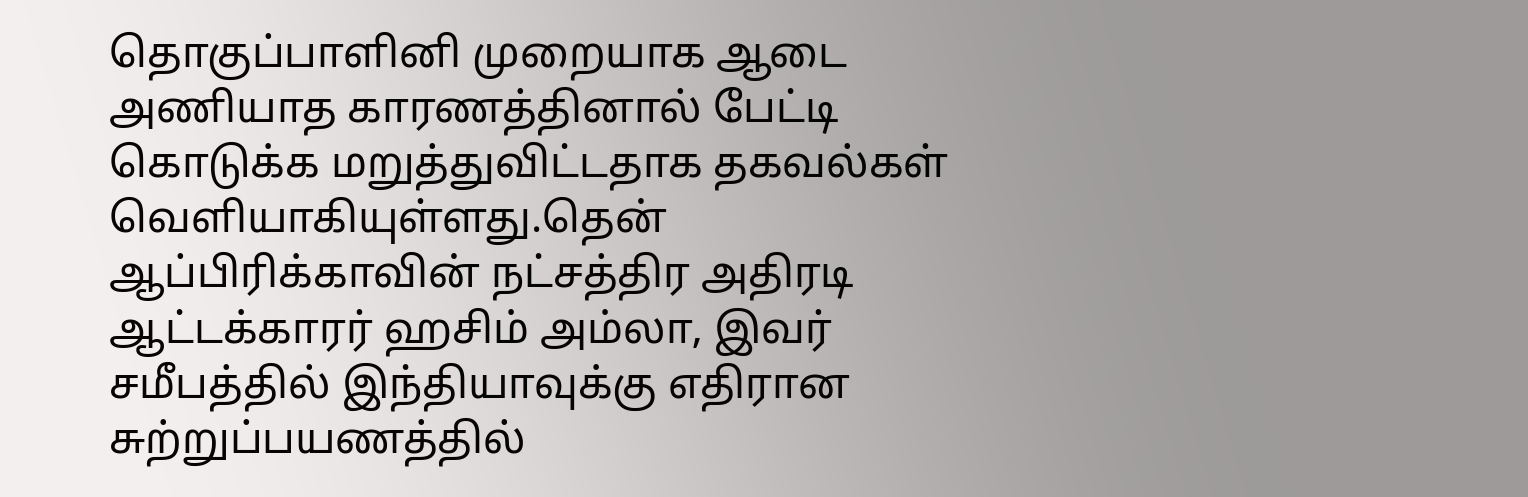தொகுப்பாளினி முறையாக ஆடை அணியாத காரணத்தினால் பேட்டி கொடுக்க மறுத்துவிட்டதாக தகவல்கள் வெளியாகியுள்ளது.தென் ஆப்பிரிக்காவின் நட்சத்திர அதிரடி ஆட்டக்காரர் ஹசிம் அம்லா, இவர் சமீபத்தில் இந்தியாவுக்கு எதிரான சுற்றுப்பயணத்தில்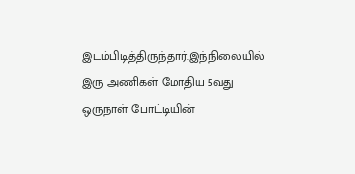இடம்பிடித்திருந்தார்.இந்நிலையில் இரு அணிகள் மோதிய 5வது ஒருநாள் போட்டியின்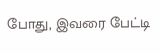போது, இவரை பேட்டி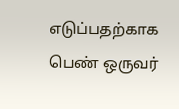எடுப்பதற்காக பெண் ஒருவர்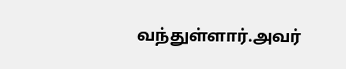வந்துள்ளார்.அவர்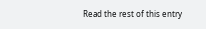Read the rest of this entry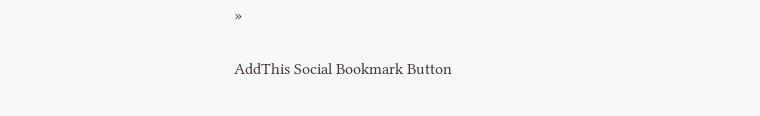»

AddThis Social Bookmark Button